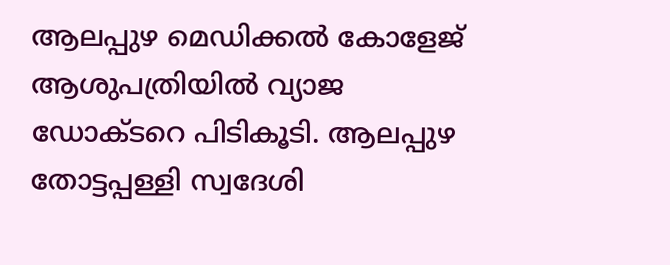ആലപ്പുഴ മെഡിക്കല്‍ കോളേജ് ആശുപത്രിയില്‍ വ്യാജ ഡോക്ടറെ പിടികൂടി. ആലപ്പുഴ തോട്ടപ്പള്ളി സ്വദേശി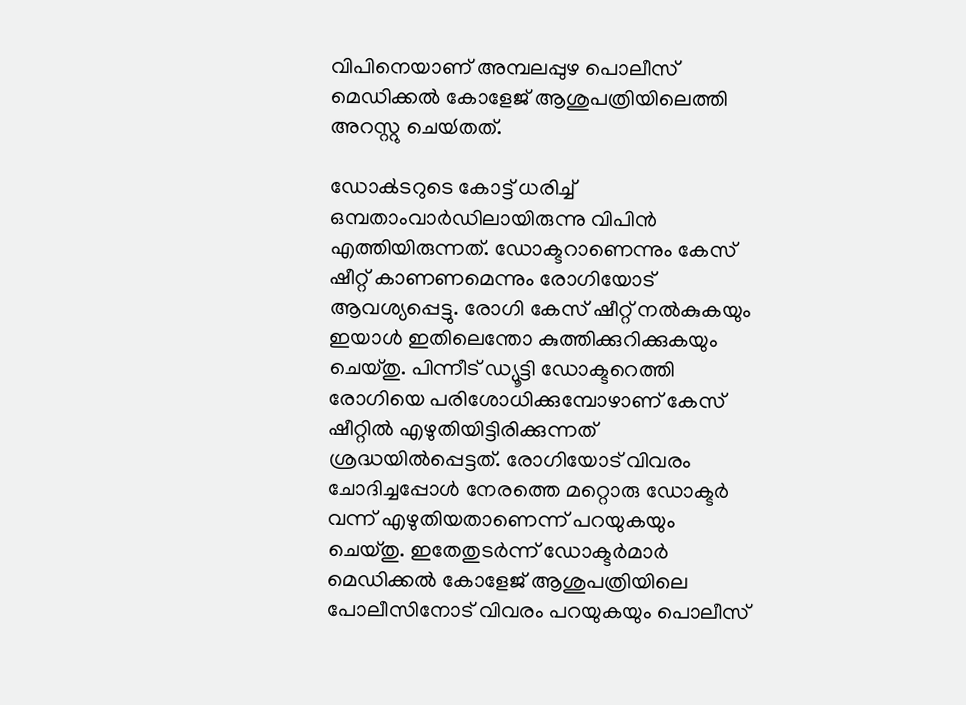വിപിനെയാണ് അമ്പലപ്പുഴ പൊലീസ് മെഡിക്കല്‍ കോളേജ് ആശുപത്രിയിലെത്തി അറസ്റ്റു ചെയ്‍തത്.

ഡോക്‍ടറുടെ കോട്ട് ധരിച്ച് ഒമ്പതാംവാര്‍ഡിലായിരുന്നു വിപിന്‍ എത്തിയിരുന്നത്. ഡോക്ടറാണെന്നും കേസ് ഷീറ്റ് കാണണമെന്നും രോഗിയോട് ആവശ്യപ്പെട്ടു. രോഗി കേസ് ഷീറ്റ് നല്‍കുകയും ഇയാള്‍ ഇതിലെന്തോ കുത്തിക്കുറിക്കുകയും ചെയ്തു. പിന്നീട് ഡ്യൂട്ടി ഡോക്ടറെത്തി രോഗിയെ പരിശോധിക്കുമ്പോഴാണ് കേസ് ഷീറ്റില്‍ എഴുതിയിട്ടിരിക്കുന്നത് ശ്രദ്ധയില്‍പ്പെട്ടത്. രോഗിയോട് വിവരം ചോദിച്ചപ്പോള്‍ നേരത്തെ മറ്റൊരു ഡോക്ടര്‍ വന്ന് എഴുതിയതാണെന്ന് പറയുകയും ചെയ്തു. ഇതേതുടര്‍ന്ന് ഡോക്ടര്‍മാര്‍ മെ‍‍‍‍ഡിക്കല്‍ കോളേജ് ആശുപത്രിയിലെ പോലീസിനോട് വിവരം പറയുകയും പൊലീസ്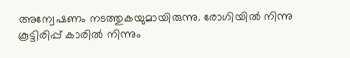അന്വേഷണം നടത്തുകയുമായിരുന്നു. രോഗിയില്‍ നിന്നു കൂട്ടിരിപ്പ് കാരില്‍ നിന്നും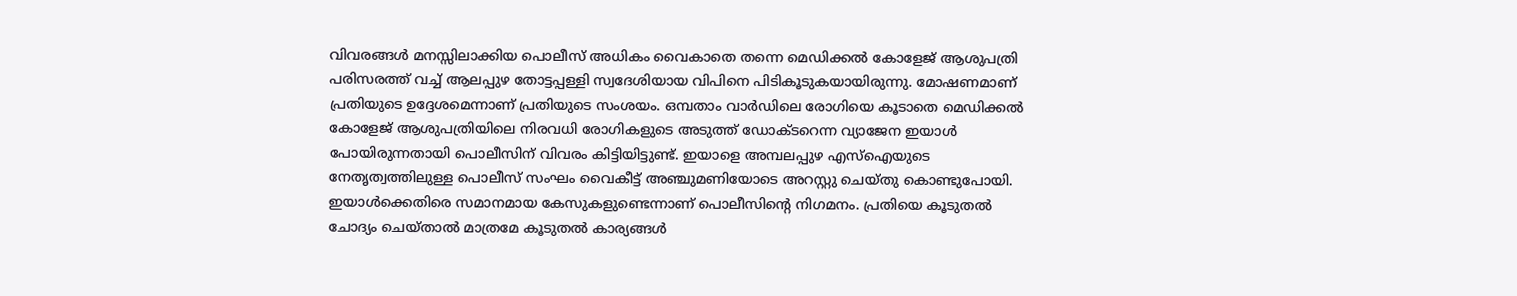വിവരങ്ങള്‍ മനസ്സിലാക്കിയ പൊലീസ് അധികം വൈകാതെ തന്നെ മെ‍ഡിക്കല്‍ കോളേജ് ആശുപത്രി പരിസരത്ത് വച്ച് ആലപ്പുഴ തോട്ടപ്പള്ളി സ്വദേശിയായ വിപിനെ പിടികൂടുകയായിരുന്നു. മോഷണമാണ് പ്രതിയുടെ ഉദ്ദേശമെന്നാണ് പ്രതിയുടെ സംശയം. ഒമ്പതാം വാര്‍ഡിലെ രോഗിയെ കൂടാതെ മെഡിക്കല്‍ കോളേജ് ആശുപത്രിയിലെ നിരവധി രോഗികളുടെ അടുത്ത് ഡോക്ടറെന്ന വ്യാജേന ഇയാള്‍ പോയിരുന്നതായി പൊലീസിന് വിവരം കിട്ടിയിട്ടുണ്ട്. ഇയാളെ അമ്പലപ്പുഴ എസ്ഐയുടെ നേതൃത്വത്തിലുള്ള പൊലീസ് സംഘം വൈകീട്ട് അഞ്ചുമണിയോടെ അറസ്റ്റു ചെയ്‍തു കൊണ്ടുപോയി. ഇയാള്‍ക്കെതിരെ സമാനമായ കേസുകളുണ്ടെന്നാണ് പൊലീസിന്‍റെ നിഗമനം. പ്രതിയെ കൂടുതല്‍ ചോദ്യം ചെയ്‍താല്‍ മാത്രമേ കൂടുതല്‍ കാര്യങ്ങള്‍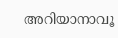അറിയാനാവൂ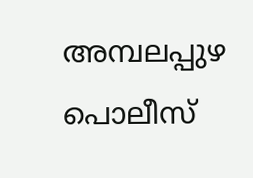അമ്പലപ്പുഴ പൊലീസ്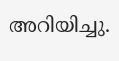അറിയിച്ചു.